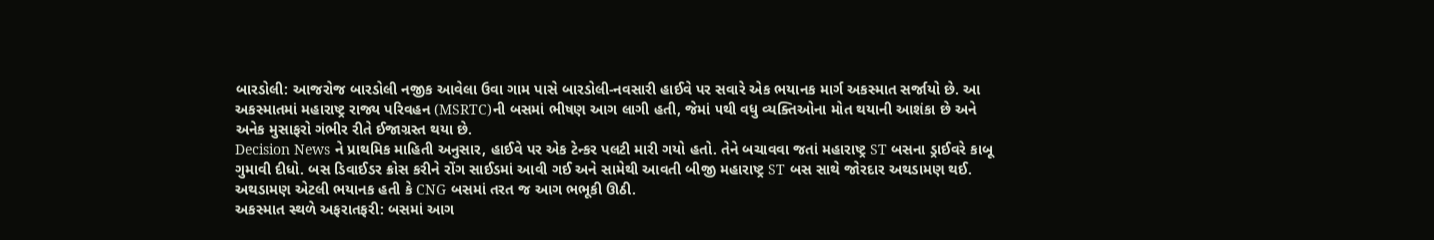બારડોલી: આજરોજ બારડોલી નજીક આવેલા ઉવા ગામ પાસે બારડોલી-નવસારી હાઈવે પર સવારે એક ભયાનક માર્ગ અકસ્માત સર્જાયો છે. આ અકસ્માતમાં મહારાષ્ટ્ર રાજ્ય પરિવહન (MSRTC)ની બસમાં ભીષણ આગ લાગી હતી, જેમાં ૫થી વધુ વ્યક્તિઓના મોત થયાની આશંકા છે અને અનેક મુસાફરો ગંભીર રીતે ઈજાગ્રસ્ત થયા છે.
Decision News ને પ્રાથમિક માહિતી અનુસાર, હાઈવે પર એક ટેન્કર પલટી મારી ગયો હતો. તેને બચાવવા જતાં મહારાષ્ટ્ર ST બસના ડ્રાઈવરે કાબૂ ગુમાવી દીધો. બસ ડિવાઈડર ક્રોસ કરીને રોંગ સાઈડમાં આવી ગઈ અને સામેથી આવતી બીજી મહારાષ્ટ્ર ST બસ સાથે જોરદાર અથડામણ થઈ. અથડામણ એટલી ભયાનક હતી કે CNG બસમાં તરત જ આગ ભભૂકી ઊઠી.
અકસ્માત સ્થળે અફરાતફરી: બસમાં આગ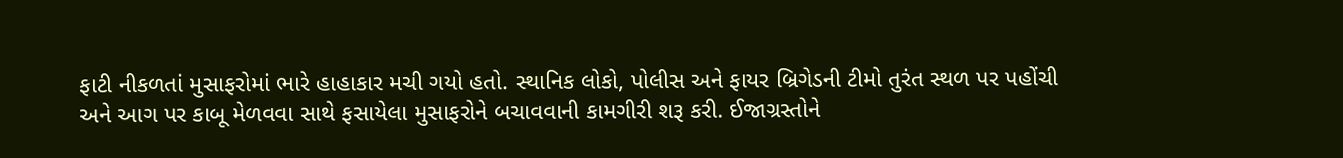ફાટી નીકળતાં મુસાફરોમાં ભારે હાહાકાર મચી ગયો હતો. સ્થાનિક લોકો, પોલીસ અને ફાયર બ્રિગેડની ટીમો તુરંત સ્થળ પર પહોંચી અને આગ પર કાબૂ મેળવવા સાથે ફસાયેલા મુસાફરોને બચાવવાની કામગીરી શરૂ કરી. ઈજાગ્રસ્તોને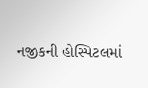નજીકની હોસ્પિટલમાં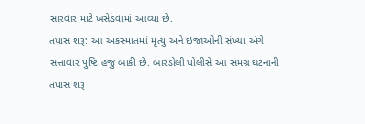સારવાર માટે ખસેડવામાં આવ્યા છે.
તપાસ શરૂ: આ અકસ્માતમાં મૃત્યુ અને ઇજાઓની સંખ્યા અંગે સત્તાવાર પુષ્ટિ હજુ બાકી છે. બારડોલી પોલીસે આ સમગ્ર ઘટનાની તપાસ શરૂ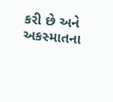કરી છે અને અકસ્માતના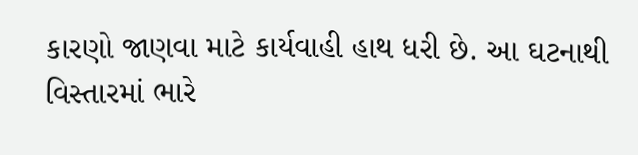કારણો જાણવા માટે કાર્યવાહી હાથ ધરી છે. આ ઘટનાથી વિસ્તારમાં ભારે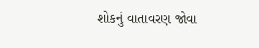શોકનું વાતાવરણ જોવા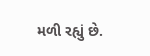મળી રહ્યું છે.